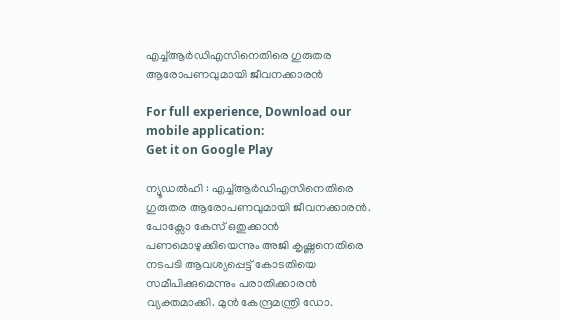എച്ച്ആർഡിഎസിനെതിരെ ഗുരുതര ആരോപണവുമായി ജീവനക്കാരൻ

For full experience, Download our mobile application:
Get it on Google Play

ന്യൂഡൽഹി : എച്ച്ആർഡിഎസിനെതിരെ ഗുരുതര ആരോപണവുമായി ജീവനക്കാരൻ. പോക്സോ കേസ് ഒതുക്കാൻ പണമൊഴുക്കിയെന്നും അജി കൃഷ്ണനെതിരെ നടപടി ആവശ്യപ്പെട്ട് കോടതിയെ സമീപിക്കുമെന്നും പരാതിക്കാരൻ വ്യക്തമാക്കി. മുൻ കേന്ദ്രമന്ത്രി ഡോ.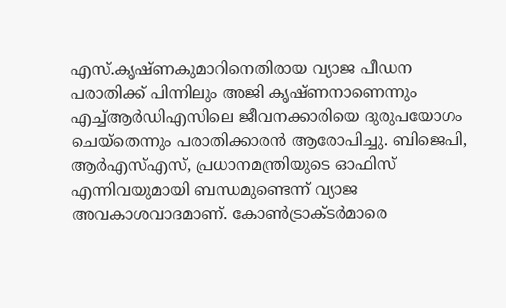എസ്.കൃഷ്ണകുമാറിനെതിരായ വ്യാജ പീഡന പരാതിക്ക് പിന്നിലും അജി കൃഷ്ണനാണെന്നും എച്ച്ആർഡിഎസിലെ ജീവനക്കാരിയെ ദുരുപയോഗം ചെയ്തെന്നും പരാതിക്കാരൻ ആരോപിച്ചു. ബിജെപി, ആർഎസ്എസ്, പ്രധാനമന്ത്രിയുടെ ഓഫിസ് എന്നിവയുമായി ബന്ധമുണ്ടെന്ന് വ്യാജ അവകാശവാദമാണ്. കോൺട്രാക്ടർമാരെ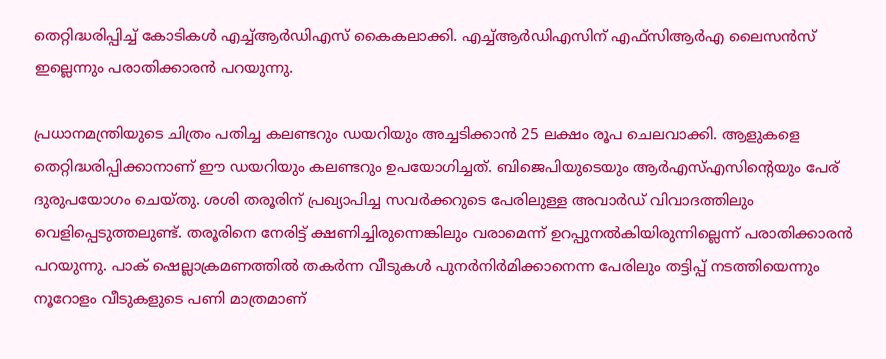തെറ്റിദ്ധരിപ്പിച്ച് കോടികൾ എച്ച്ആർഡിഎസ് കൈകലാക്കി. എച്ച്ആർഡിഎസിന് എഫ്സിആർഎ ലൈസൻസ് ഇല്ലെന്നും പരാതിക്കാരൻ പറയുന്നു.

പ്രധാനമന്ത്രിയുടെ ചിത്രം പതിച്ച കലണ്ടറും ഡയറിയും അച്ചടിക്കാൻ 25 ലക്ഷം രൂപ ചെലവാക്കി. ആളുകളെ തെറ്റിദ്ധരിപ്പിക്കാനാണ് ഈ ഡയറിയും കലണ്ടറും ഉപയോഗിച്ചത്. ബിജെപിയുടെയും ആർഎസ്എസിൻ്റെയും പേര് ദുരുപയോഗം ചെയ്തു. ശശി തരൂരിന് പ്രഖ്യാപിച്ച സവർക്കറുടെ പേരിലുള്ള അവാർഡ് വിവാദത്തിലും വെളിപ്പെടുത്തലുണ്ട്. തരൂരിനെ നേരിട്ട് ക്ഷണിച്ചിരുന്നെങ്കിലും വരാമെന്ന് ഉറപ്പുനൽകിയിരുന്നില്ലെന്ന് പരാതിക്കാരൻ പറയുന്നു. പാക് ഷെല്ലാക്രമണത്തിൽ തകർന്ന വീടുകൾ പുനർനിർമിക്കാനെന്ന പേരിലും തട്ടിപ്പ് നടത്തിയെന്നും നൂറോളം വീടുകളുടെ പണി മാത്രമാണ്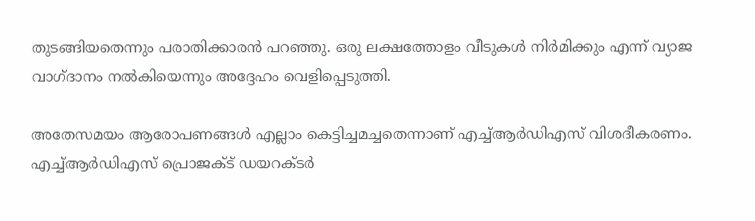തുടങ്ങിയതെന്നും പരാതിക്കാരൻ പറഞ്ഞു. ഒരു ലക്ഷത്തോളം വീടുകൾ നിർമിക്കും എന്ന് വ്യാജ വാഗ്ദാനം നൽകിയെന്നും അദ്ദേഹം വെളിപ്പെടുത്തി.

അതേസമയം ആരോപണങ്ങൾ എല്ലാം കെട്ടിച്ചമച്ചതെന്നാണ് എച്ച്ആർഡിഎസ് വിശദീകരണം. എച്ച്ആർഡിഎസ് പ്രൊജക്ട് ഡയറക്ടർ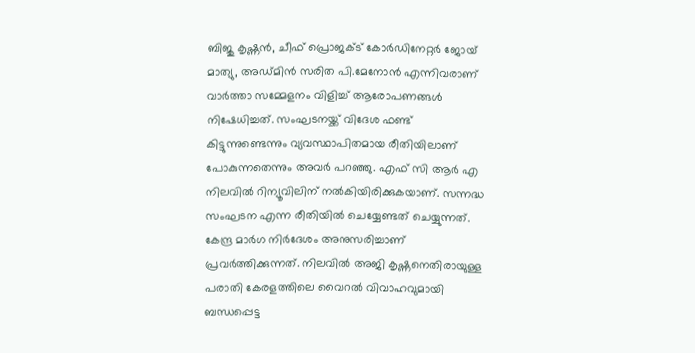ബിജു കൃഷ്ണൻ, ചീഫ് പ്രൊജക്ട് കോർഡിനേറ്റർ ജോയ് മാത്യു, അഡ്മിൻ സരിത പി.മേനോൻ എന്നിവരാണ് വാർത്താ സമ്മേളനം വിളിച്ച് ആരോപണങ്ങൾ നിഷേധിച്ചത്. സംഘടനയ്ക്ക് വിദേശ ഫണ്ട് കിട്ടുന്നുണ്ടെന്നും വ്യവസ്ഥാപിതമായ രീതിയിലാണ് പോകുന്നതെന്നും അവർ പറഞ്ഞു. എഫ് സി ആർ എ നിലവിൽ റിന്യൂവിലിന് നൽകിയിരിക്കുകയാണ്. സന്നദ്ധ സംഘടന എന്ന രീതിയിൽ ചെയ്യേണ്ടത് ചെയ്യുന്നത്. കേന്ദ്ര മാർഗ നിർദേശം അനുസരിച്ചാണ് പ്രവർത്തിക്കുന്നത്. നിലവിൽ അജി കൃഷ്ണനെതിരായുള്ള പരാതി കേരളത്തിലെ വൈറൽ വിവാഹവുമായി ബന്ധപ്പെട്ട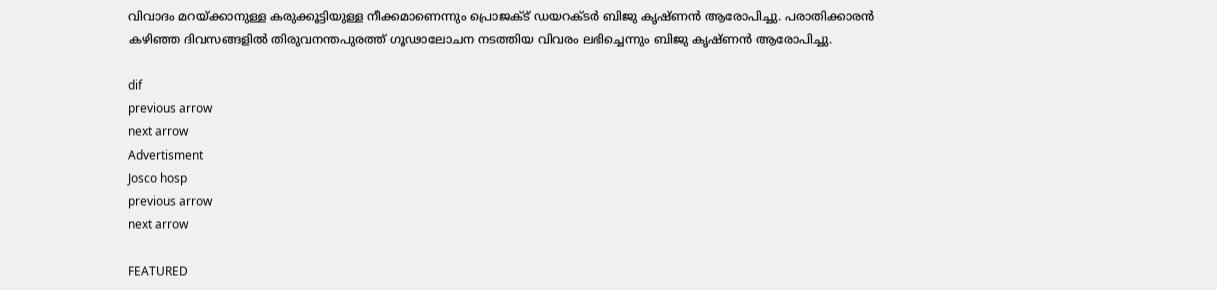വിവാദം മറയ്ക്കാനുള്ള കരുക്കൂട്ടിയുള്ള നീക്കമാണെന്നും പ്രൊജക്ട് ഡയറക്ടർ ബിജു കൃഷ്ണൻ ആരോപിച്ചു. പരാതിക്കാരൻ കഴിഞ്ഞ ദിവസങ്ങളിൽ തിരുവനന്തപുരത്ത് ഗൂഢാലോചന നടത്തിയ വിവരം ലഭിച്ചെന്നും ബിജു കൃഷ്ണൻ ആരോപിച്ചു.

dif
previous arrow
next arrow
Advertisment
Josco hosp
previous arrow
next arrow

FEATURED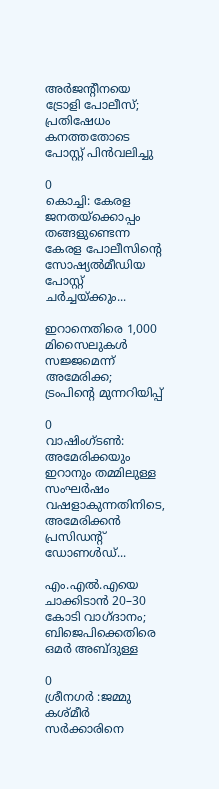അർജന്റീനയെ ട്രോളി പോലീസ്; പ്രതിഷേധം കനത്തതോടെ പോസ്റ്റ് പിൻവലിച്ചു

0
കൊച്ചി: കേരള ജനതയ്‌ക്കൊപ്പം തങ്ങളുണ്ടെന്ന കേരള പോലീസിന്‍റെ സോഷ്യൽമീഡിയ പോസ്റ്റ് ചര്‍ച്ചയ്ക്കും...

ഇറാനെതിരെ 1,000 മിസൈലുകൾ സജ്ജമെന്ന് അമേരിക്ക; ട്രംപിന്റെ മുന്നറിയിപ്പ്

0
വാഷിംഗ്ടൺ: അമേരിക്കയും ഇറാനും തമ്മിലുള്ള സംഘർഷം വഷളാകുന്നതിനിടെ, അമേരിക്കൻ പ്രസിഡന്റ് ഡോണൾഡ്...

എം.എൽ.എയെ ചാക്കിടാൻ 20–30 കോടി വാഗ്ദാനം; ബിജെപിക്കെതിരെ ഒമർ അബ്ദുള്ള

0
ശ്രീനഗർ :ജമ്മു കശ്മീർ സർക്കാരിനെ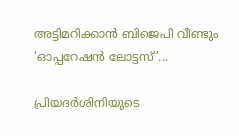അട്ടിമറിക്കാൻ ബിജെപി വീണ്ടും ‘ഓപ്പറേഷൻ ലോട്ടസ്’...

പ്രിയദർശിനിയുടെ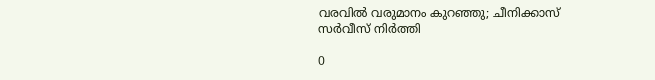വരവിൽ വരുമാനം കുറഞ്ഞു; ചീനിക്കാസ് സർവീസ് നിർത്തി

0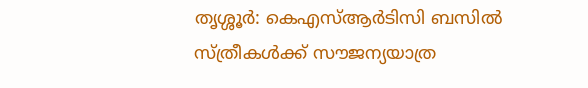തൃശ്ശൂര്‍: കെഎസ്ആര്‍ടിസി ബസില്‍ സ്ത്രീകള്‍ക്ക് സൗജന്യയാത്ര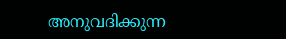അനുവദിക്കുന്ന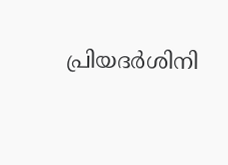പ്രിയദര്‍ശിനി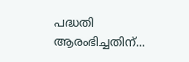പദ്ധതി ആരംഭിച്ചതിന്...